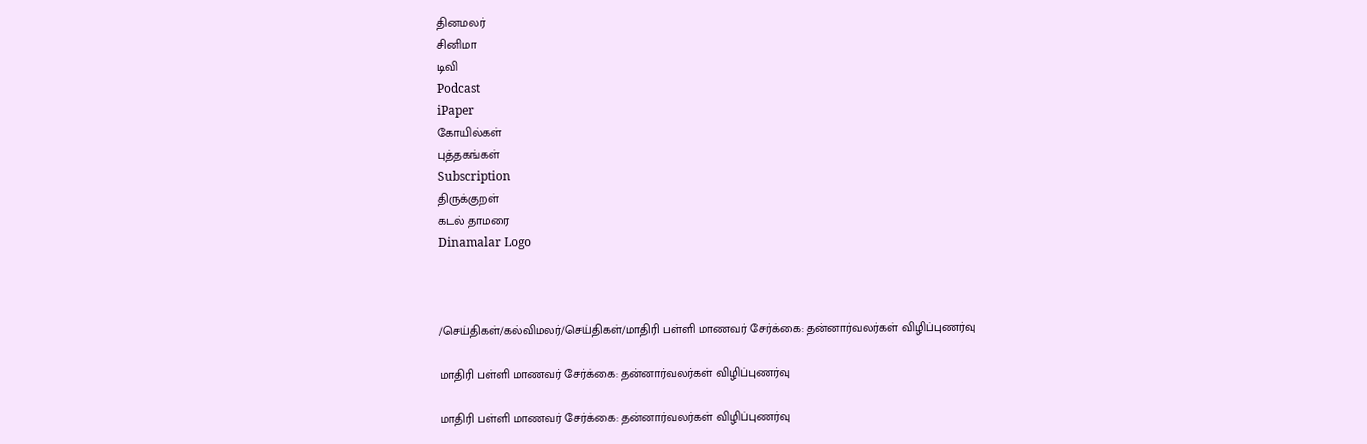தினமலர்
சினிமா
டிவி
Podcast
iPaper
கோயில்கள்
புத்தகங்கள்
Subscription
திருக்குறள்
கடல் தாமரை
Dinamalar Logo



/செய்திகள்/கல்விமலர்/செய்திகள்/மாதிரி பள்ளி மாணவர் சேர்க்கை: தன்னார்வலர்கள் விழிப்புணர்வு

மாதிரி பள்ளி மாணவர் சேர்க்கை: தன்னார்வலர்கள் விழிப்புணர்வு

மாதிரி பள்ளி மாணவர் சேர்க்கை: தன்னார்வலர்கள் விழிப்புணர்வு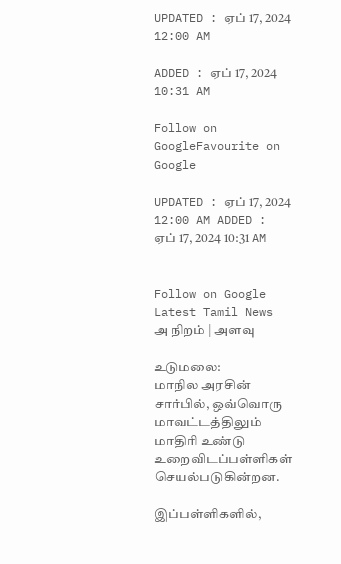UPDATED : ஏப் 17, 2024 12:00 AM

ADDED : ஏப் 17, 2024 10:31 AM

Follow on GoogleFavourite on Google

UPDATED : ஏப் 17, 2024 12:00 AM ADDED : ஏப் 17, 2024 10:31 AM


Follow on Google
Latest Tamil News
அ நிறம் | அளவு

உடுமலை:
மாநில அரசின் சார்பில், ஒவ்வொரு மாவட்டத்திலும் மாதிரி உண்டு உறைவிடப்பள்ளிகள் செயல்படுகின்றன.

இப்பள்ளிகளில்,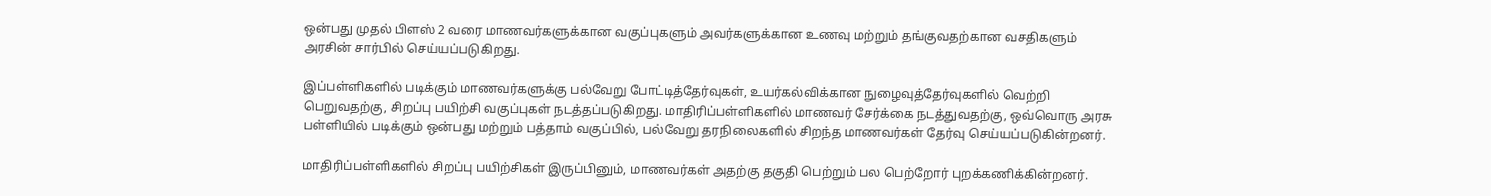ஒன்பது முதல் பிளஸ் 2 வரை மாணவர்களுக்கான வகுப்புகளும் அவர்களுக்கான உணவு மற்றும் தங்குவதற்கான வசதிகளும் அரசின் சார்பில் செய்யப்படுகிறது.

இப்பள்ளிகளில் படிக்கும் மாணவர்களுக்கு பல்வேறு போட்டித்தேர்வுகள், உயர்கல்விக்கான நுழைவுத்தேர்வுகளில் வெற்றி பெறுவதற்கு, சிறப்பு பயிற்சி வகுப்புகள் நடத்தப்படுகிறது. மாதிரிப்பள்ளிகளில் மாணவர் சேர்க்கை நடத்துவதற்கு, ஒவ்வொரு அரசு பள்ளியில் படிக்கும் ஒன்பது மற்றும் பத்தாம் வகுப்பில், பல்வேறு தரநிலைகளில் சிறந்த மாணவர்கள் தேர்வு செய்யப்படுகின்றனர்.

மாதிரிப்பள்ளிகளில் சிறப்பு பயிற்சிகள் இருப்பினும், மாணவர்கள் அதற்கு தகுதி பெற்றும் பல பெற்றோர் புறக்கணிக்கின்றனர்.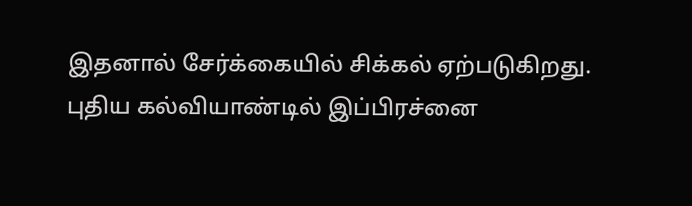இதனால் சேர்க்கையில் சிக்கல் ஏற்படுகிறது. புதிய கல்வியாண்டில் இப்பிரச்னை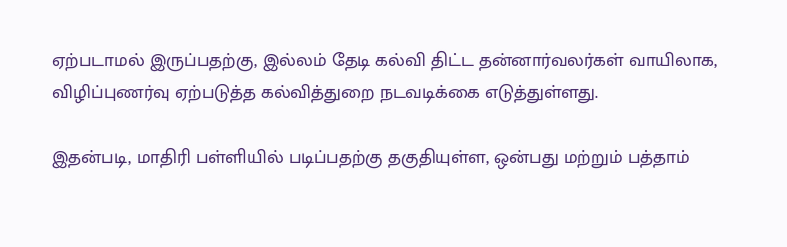ஏற்படாமல் இருப்பதற்கு, இல்லம் தேடி கல்வி திட்ட தன்னார்வலர்கள் வாயிலாக, விழிப்புணர்வு ஏற்படுத்த கல்வித்துறை நடவடிக்கை எடுத்துள்ளது.

இதன்படி, மாதிரி பள்ளியில் படிப்பதற்கு தகுதியுள்ள, ஒன்பது மற்றும் பத்தாம்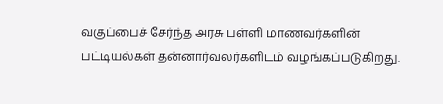வகுப்பைச் சேர்ந்த அரசு பள்ளி மாணவர்களின் பட்டியல்கள் தன்னார்வலர்களிடம் வழங்கப்படுகிறது.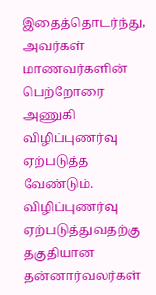இதைத்தொடர்ந்து, அவர்கள் மாணவர்களின் பெற்றோரை அணுகி விழிப்புணர்வு ஏற்படுத்த வேண்டும். விழிப்புணர்வு ஏற்படுத்துவதற்கு தகுதியான தன்னார்வலர்கள்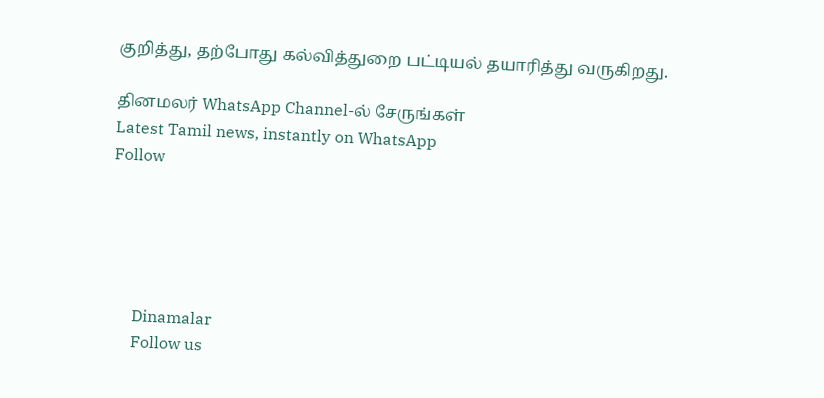குறித்து, தற்போது கல்வித்துறை பட்டியல் தயாரித்து வருகிறது.

தினமலர் WhatsApp Channel-ல் சேருங்கள்
Latest Tamil news, instantly on WhatsApp
Follow





      Dinamalar
      Follow us